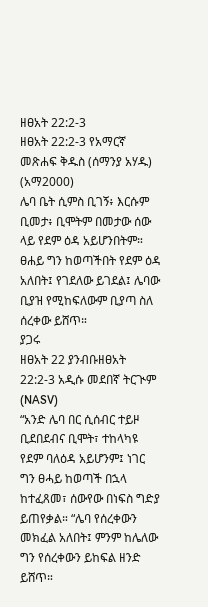ዘፀአት 22:2-3
ዘፀአት 22:2-3 የአማርኛ መጽሐፍ ቅዱስ (ሰማንያ አሃዱ) (አማ2000)
ሌባ ቤት ሲምስ ቢገኝ፥ እርሱም ቢመታ፥ ቢሞትም በመታው ሰው ላይ የደም ዕዳ አይሆንበትም። ፀሐይ ግን ከወጣችበት የደም ዕዳ አለበት፤ የገደለው ይገደል፤ ሌባው ቢያዝ የሚከፍለውም ቢያጣ ስለ ሰረቀው ይሸጥ።
ያጋሩ
ዘፀአት 22 ያንብቡዘፀአት 22:2-3 አዲሱ መደበኛ ትርጒም (NASV)
“አንድ ሌባ በር ሲሰብር ተይዞ ቢደበደብና ቢሞት፣ ተከላካዩ የደም ባለዕዳ አይሆንም፤ ነገር ግን ፀሓይ ከወጣች በኋላ ከተፈጸመ፣ ሰውየው በነፍስ ግድያ ይጠየቃል። “ሌባ የሰረቀውን መክፈል አለበት፤ ምንም ከሌለው ግን የሰረቀውን ይከፍል ዘንድ ይሸጥ።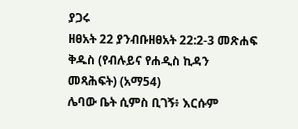ያጋሩ
ዘፀአት 22 ያንብቡዘፀአት 22:2-3 መጽሐፍ ቅዱስ (የብሉይና የሐዲስ ኪዳን መጻሕፍት) (አማ54)
ሌባው ቤት ሲምስ ቢገኝ፥ እርሱም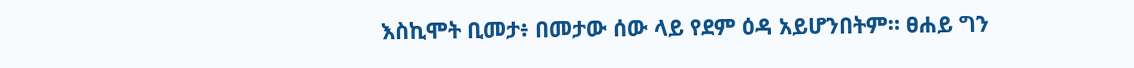እስኪሞት ቢመታ፥ በመታው ሰው ላይ የደም ዕዳ አይሆንበትም። ፀሐይ ግን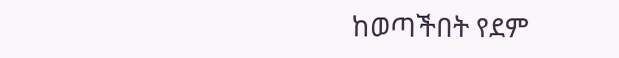ከወጣችበት የደም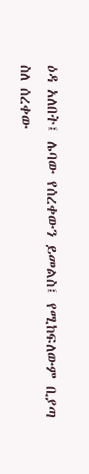ዕዳ አለበት፤ ሌባው የሰረቀውን ይመልስ፤ የሚከፍለውም ቢያጣ ስለ ሰረቀው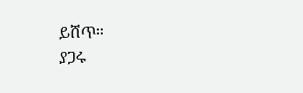ይሸጥ።
ያጋሩ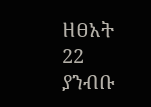ዘፀአት 22 ያንብቡ